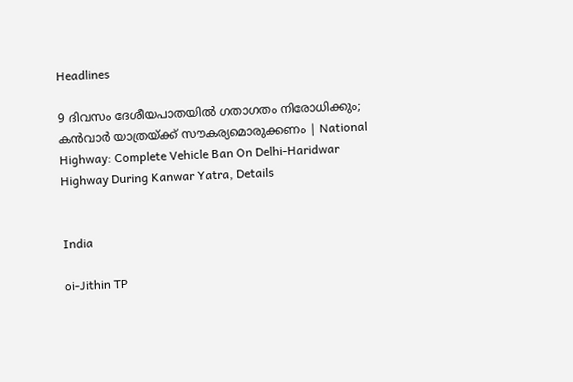Headlines

9 ദിവസം ദേശീയപാതയില്‍ ഗതാഗതം നിരോധിക്കും; കന്‍വാര്‍ യാത്രയ്ക്ക് സൗകര്യമൊരുക്കണം | National Highway: Complete Vehicle Ban On Delhi-Haridwar Highway During Kanwar Yatra, Details


India

oi-Jithin TP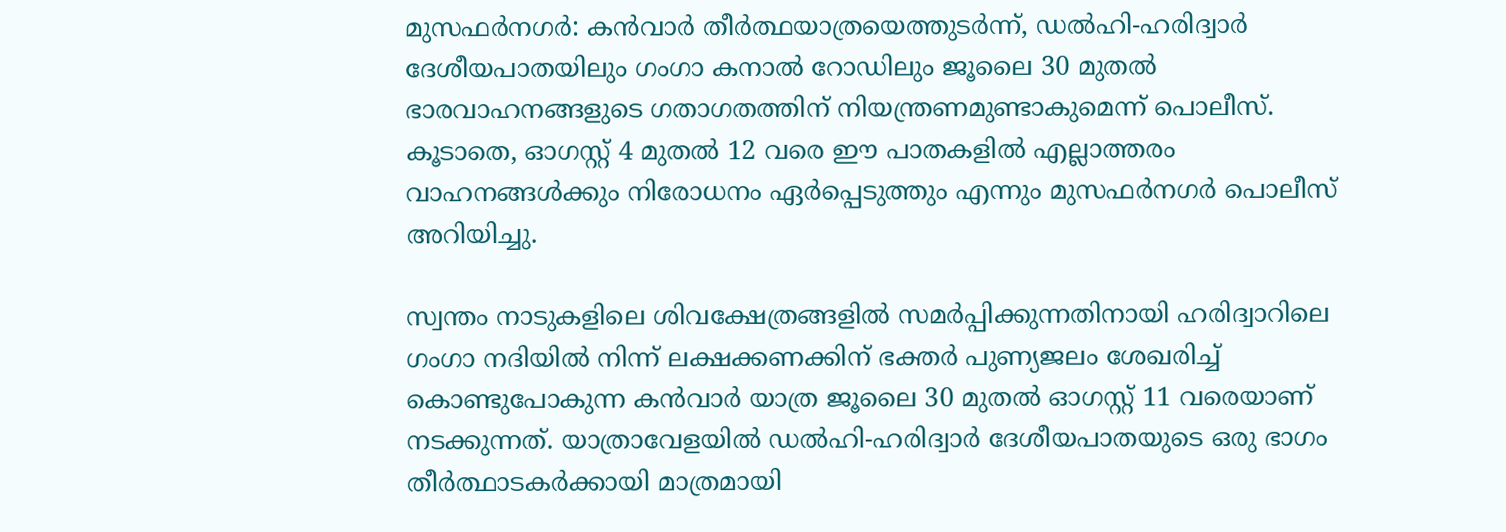മുസഫര്‍നഗര്‍: കന്‍വാര്‍ തീര്‍ത്ഥയാത്രയെത്തുടര്‍ന്ന്, ഡല്‍ഹി-ഹരിദ്വാര്‍ ദേശീയപാതയിലും ഗംഗാ കനാല്‍ റോഡിലും ജൂലൈ 30 മുതല്‍ ഭാരവാഹനങ്ങളുടെ ഗതാഗതത്തിന് നിയന്ത്രണമുണ്ടാകുമെന്ന് പൊലീസ്. കൂടാതെ, ഓഗസ്റ്റ് 4 മുതല്‍ 12 വരെ ഈ പാതകളില്‍ എല്ലാത്തരം വാഹനങ്ങള്‍ക്കും നിരോധനം ഏര്‍പ്പെടുത്തും എന്നും മുസഫര്‍നഗര്‍ പൊലീസ് അറിയിച്ചു.

സ്വന്തം നാടുകളിലെ ശിവക്ഷേത്രങ്ങളില്‍ സമര്‍പ്പിക്കുന്നതിനായി ഹരിദ്വാറിലെ ഗംഗാ നദിയില്‍ നിന്ന് ലക്ഷക്കണക്കിന് ഭക്തര്‍ പുണ്യജലം ശേഖരിച്ച് കൊണ്ടുപോകുന്ന കന്‍വാര്‍ യാത്ര ജൂലൈ 30 മുതല്‍ ഓഗസ്റ്റ് 11 വരെയാണ് നടക്കുന്നത്. യാത്രാവേളയില്‍ ഡല്‍ഹി-ഹരിദ്വാര്‍ ദേശീയപാതയുടെ ഒരു ഭാഗം തീര്‍ത്ഥാടകര്‍ക്കായി മാത്രമായി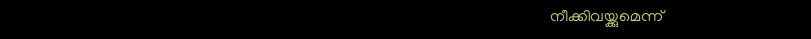നീക്കിവയ്ക്കുമെന്ന്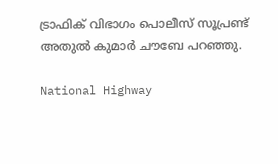ട്രാഫിക് വിഭാഗം പൊലീസ് സൂപ്രണ്ട് അതുല്‍ കുമാര്‍ ചൗബേ പറഞ്ഞു.

National Highway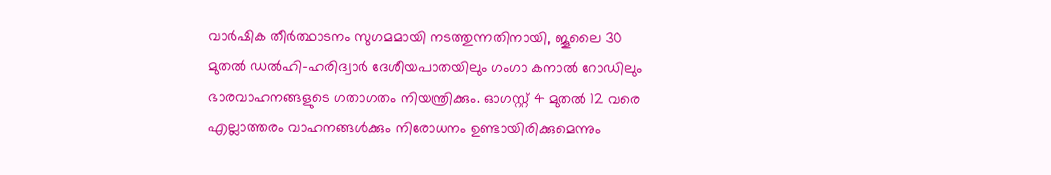വാര്‍ഷിക തീര്‍ത്ഥാടനം സുഗമമായി നടത്തുന്നതിനായി, ജൂലൈ 30 മുതല്‍ ഡല്‍ഹി-ഹരിദ്വാര്‍ ദേശീയപാതയിലും ഗംഗാ കനാല്‍ റോഡിലും ഭാരവാഹനങ്ങളുടെ ഗതാഗതം നിയന്ത്രിക്കും. ഓഗസ്റ്റ് 4 മുതല്‍ 12 വരെ എല്ലാത്തരം വാഹനങ്ങള്‍ക്കും നിരോധനം ഉണ്ടായിരിക്കുമെന്നും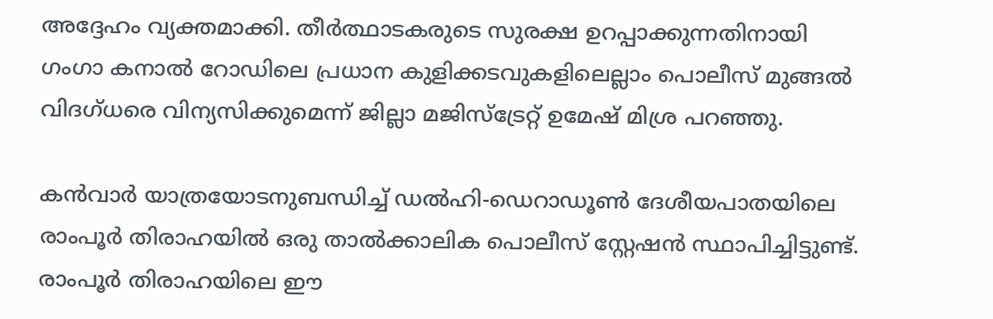അദ്ദേഹം വ്യക്തമാക്കി. തീര്‍ത്ഥാടകരുടെ സുരക്ഷ ഉറപ്പാക്കുന്നതിനായി ഗംഗാ കനാല്‍ റോഡിലെ പ്രധാന കുളിക്കടവുകളിലെല്ലാം പൊലീസ് മുങ്ങല്‍ വിദഗ്ധരെ വിന്യസിക്കുമെന്ന് ജില്ലാ മജിസ്ട്രേറ്റ് ഉമേഷ് മിശ്ര പറഞ്ഞു.

കന്‍വാര്‍ യാത്രയോടനുബന്ധിച്ച് ഡല്‍ഹി-ഡെറാഡൂണ്‍ ദേശീയപാതയിലെ രാംപൂര്‍ തിരാഹയില്‍ ഒരു താല്‍ക്കാലിക പൊലീസ് സ്റ്റേഷന്‍ സ്ഥാപിച്ചിട്ടുണ്ട്. രാംപൂര്‍ തിരാഹയിലെ ഈ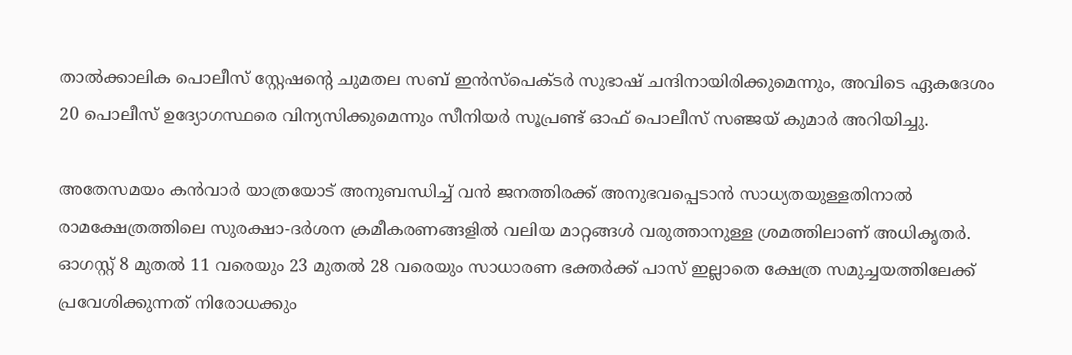താല്‍ക്കാലിക പൊലീസ് സ്റ്റേഷന്റെ ചുമതല സബ് ഇന്‍സ്പെക്ടര്‍ സുഭാഷ് ചന്ദിനായിരിക്കുമെന്നും, അവിടെ ഏകദേശം 20 പൊലീസ് ഉദ്യോഗസ്ഥരെ വിന്യസിക്കുമെന്നും സീനിയര്‍ സൂപ്രണ്ട് ഓഫ് പൊലീസ് സഞ്ജയ് കുമാര്‍ അറിയിച്ചു.

അതേസമയം കന്‍വാര്‍ യാത്രയോട് അനുബന്ധിച്ച് വന്‍ ജനത്തിരക്ക് അനുഭവപ്പെടാന്‍ സാധ്യതയുള്ളതിനാല്‍ രാമക്ഷേത്രത്തിലെ സുരക്ഷാ-ദര്‍ശന ക്രമീകരണങ്ങളില്‍ വലിയ മാറ്റങ്ങള്‍ വരുത്താനുള്ള ശ്രമത്തിലാണ് അധികൃതര്‍. ഓഗസ്റ്റ് 8 മുതല്‍ 11 വരെയും 23 മുതല്‍ 28 വരെയും സാധാരണ ഭക്തര്‍ക്ക് പാസ് ഇല്ലാതെ ക്ഷേത്ര സമുച്ചയത്തിലേക്ക് പ്രവേശിക്കുന്നത് നിരോധക്കും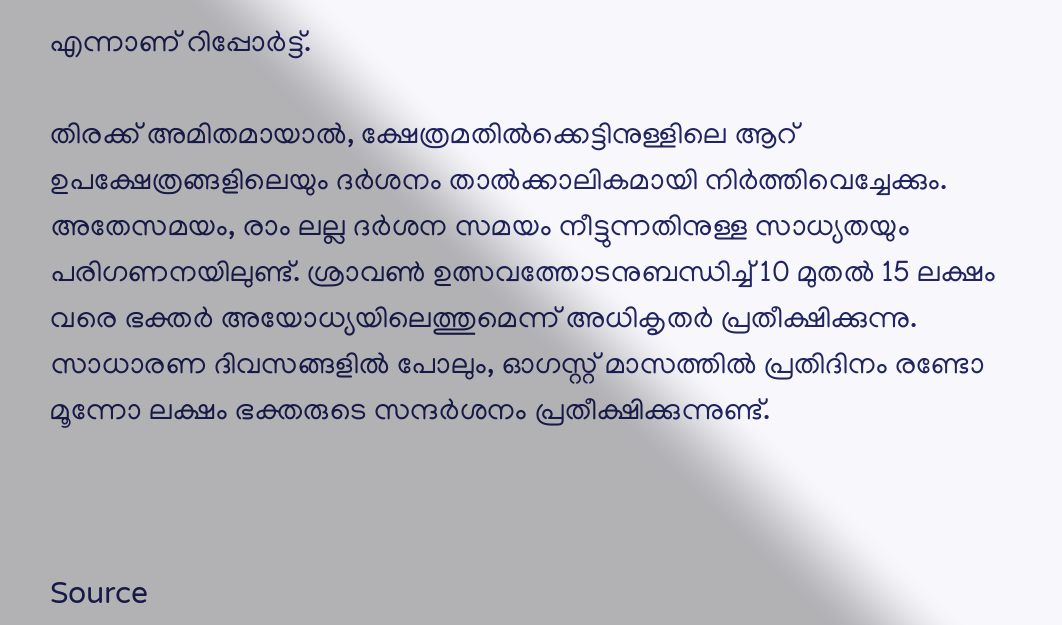എന്നാണ് റിപ്പോര്‍ട്ട്.

തിരക്ക് അമിതമായാല്‍, ക്ഷേത്രമതില്‍ക്കെട്ടിനുള്ളിലെ ആറ് ഉപക്ഷേത്രങ്ങളിലെയും ദര്‍ശനം താല്‍ക്കാലികമായി നിര്‍ത്തിവെച്ചേക്കും. അതേസമയം, രാം ലല്ല ദര്‍ശന സമയം നീട്ടുന്നതിനുള്ള സാധ്യതയും പരിഗണനയിലുണ്ട്. ശ്രാവണ്‍ ഉത്സവത്തോടനുബന്ധിച്ച് 10 മുതല്‍ 15 ലക്ഷം വരെ ഭക്തര്‍ അയോധ്യയിലെത്തുമെന്ന് അധികൃതര്‍ പ്രതീക്ഷിക്കുന്നു. സാധാരണ ദിവസങ്ങളില്‍ പോലും, ഓഗസ്റ്റ് മാസത്തില്‍ പ്രതിദിനം രണ്ടോ മൂന്നോ ലക്ഷം ഭക്തരുടെ സന്ദര്‍ശനം പ്രതീക്ഷിക്കുന്നുണ്ട്.



Source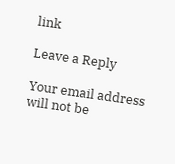link

Leave a Reply

Your email address will not be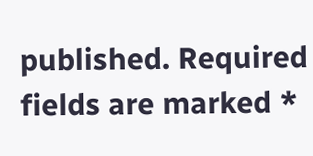published. Required fields are marked *